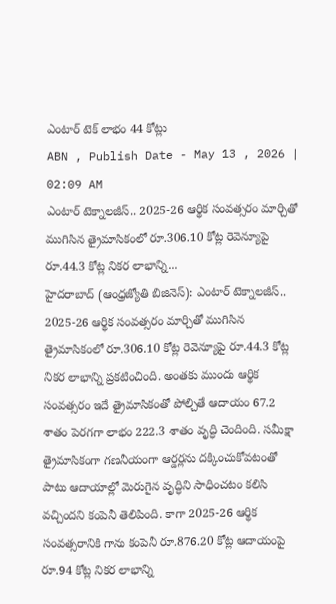ఎంటార్ టెక్ లాభం 44 కోట్లు
ABN , Publish Date - May 13 , 2026 | 02:09 AM
ఎంటార్ టెక్నాలజీస్.. 2025-26 ఆర్థిక సంవత్సరం మార్చితో ముగిసిన త్రైమాసికంలో రూ.306.10 కోట్ల రెవెన్యూపై రూ.44.3 కోట్ల నికర లాభాన్ని...
హైదరాబాద్ (ఆంధ్రజ్యోతి బిజినెస్): ఎంటార్ టెక్నాలజీస్.. 2025-26 ఆర్థిక సంవత్సరం మార్చితో ముగిసిన త్రైమాసికంలో రూ.306.10 కోట్ల రెవెన్యూపై రూ.44.3 కోట్ల నికర లాభాన్ని ప్రకటించింది. అంతకు ముందు ఆర్థిక సంవత్సరం ఇదే త్రైమాసికంతో పోల్చితే ఆదాయం 67.2 శాతం పెరగగా లాభం 222.3 శాతం వృద్ధి చెందింది. సమీక్షా త్రైమాసికంగా గణనీయంగా ఆర్డర్లను దక్కించుకోవటంతో పాటు ఆదాయాల్లో మెరుగైన వృద్ధిని సాధించటం కలిసి వచ్చిందని కంపెనీ తెలిపింది. కాగా 2025-26 ఆర్థిక సంవత్సరానికి గాను కంపెనీ రూ.876.20 కోట్ల ఆదాయంపై రూ.94 కోట్ల నికర లాభాన్ని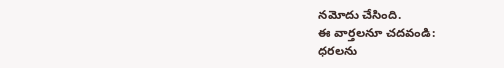నమోదు చేసింది.
ఈ వార్తలనూ చదవండి:
ధరలను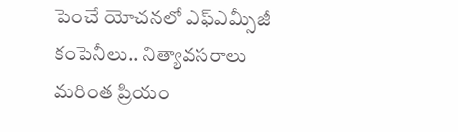పెంచే యోచనలో ఎఫ్ఎమ్సీజీ కంపెనీలు.. నిత్యావసరాలు మరింత ప్రియం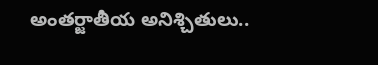అంతర్జాతీయ అనిశ్చితులు..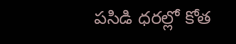పసిడి ధరల్లో కోత